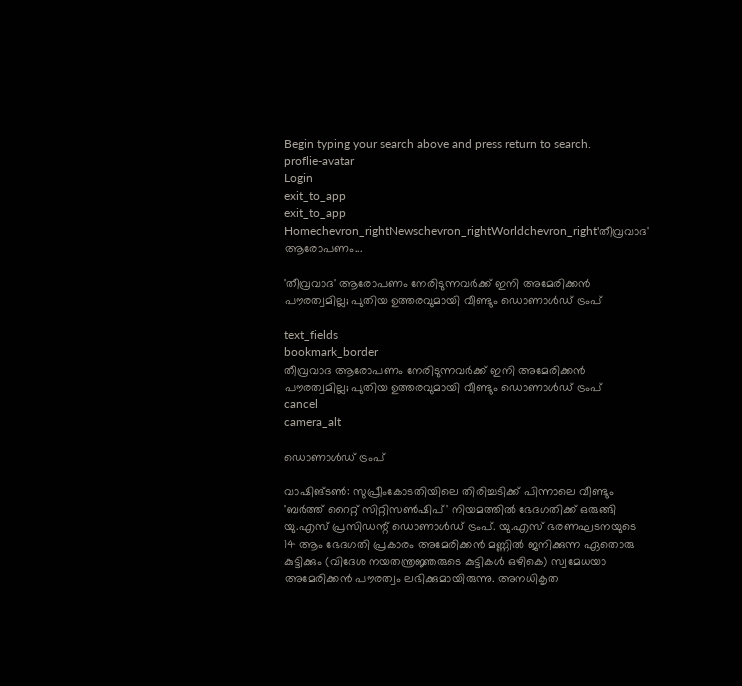Begin typing your search above and press return to search.
proflie-avatar
Login
exit_to_app
exit_to_app
Homechevron_rightNewschevron_rightWorldchevron_right'തീവ്രവാദ' ആരോപണം...

'തീവ്രവാദ' ആരോപണം നേരിടുന്നവർക്ക് ഇനി അമേരിക്കൻ പൗരത്വമില്ല; പുതിയ ഉത്തരവുമായി വീണ്ടും ഡൊണാൾഡ് ട്രംപ്

text_fields
bookmark_border
തീവ്രവാദ ആരോപണം നേരിടുന്നവർക്ക് ഇനി അമേരിക്കൻ പൗരത്വമില്ല; പുതിയ ഉത്തരവുമായി വീണ്ടും ഡൊണാൾഡ് ട്രംപ്
cancel
camera_alt

ഡൊണാൾഡ് ട്രംപ്

വാഷിങ്ടൺ: സുപ്രീംകോടതിയിലെ തിരിച്ചടിക്ക് പിന്നാലെ വീണ്ടും 'ബർത്ത് റൈറ്റ് സിറ്റിസൺഷിപ്' നിയമത്തിൽ ഭേദഗതിക്ക് ഒരുങ്ങി യു.എസ് പ്രസിഡന്റ് ഡൊണാൾഡ് ട്രംപ്. യു.എസ് ഭരണഘടനയുടെ 14 ആം ഭേദഗതി പ്രകാരം അമേരിക്കൻ മണ്ണിൽ ജനിക്കുന്ന ഏതൊരു കുട്ടിക്കും (വിദേശ നയതന്ത്രജ്ഞരുടെ കുട്ടികൾ ഒഴികെ) സ്വമേധയാ അമേരിക്കൻ പൗരത്വം ലഭിക്കുമായിരുന്നു. അനധികൃത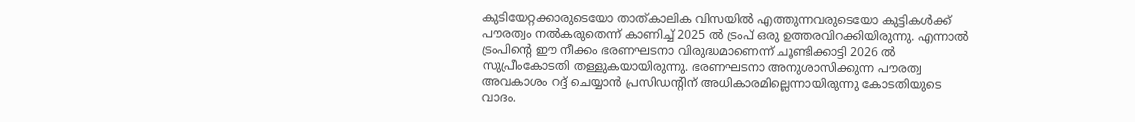കുടിയേറ്റക്കാരുടെയോ താത്കാലിക വിസയിൽ എത്തുന്നവരുടെയോ കുട്ടികൾക്ക് പൗരത്വം നൽകരുതെന്ന് കാണിച്ച് 2025 ൽ ട്രംപ് ഒരു ഉത്തരവിറക്കിയിരുന്നു. എന്നാൽ ട്രംപിന്റെ ഈ നീക്കം ഭരണഘടനാ വിരുദ്ധമാണെന്ന് ചൂണ്ടിക്കാട്ടി 2026 ൽ സുപ്രീംകോടതി തള്ളുകയായിരുന്നു. ഭരണഘടനാ അനുശാസിക്കുന്ന പൗരത്വ അവകാശം റദ്ദ് ചെയ്യാൻ പ്രസിഡന്റിന് അധികാരമില്ലെന്നായിരുന്നു കോടതിയുടെ വാദം.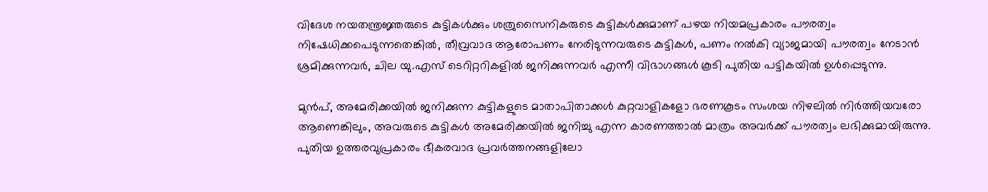വിദേശ നയതന്ത്രജ്ഞരുടെ കുട്ടികൾക്കും ശത്രുസൈനികരുടെ കുട്ടികൾക്കുമാണ് പഴയ നിയമപ്രകാരം പൗരത്വം നിഷേധിക്കപെടുന്നതെങ്കിൽ, തീവ്രവാദ ആരോപണം നേരിടുന്നവരുടെ കുട്ടികൾ, പണം നൽകി വ്യാജമായി പൗരത്വം നേടാൻ ശ്രമിക്കുന്നവർ, ചില യു.എസ് ടെറിറ്ററികളിൽ ജനിക്കുന്നവർ എന്നീ വിഭാഗങ്ങൾ കൂടി പുതിയ പട്ടികയിൽ ഉൾപ്പെടുന്നു.

മുൻപ്, അമേരിക്കയിൽ ജനിക്കുന്ന കുട്ടികളുടെ മാതാപിതാക്കൾ കുറ്റവാളികളോ ഭരണകൂടം സംശയ നിഴലിൽ നിർത്തിയവരോ ആണെങ്കിലും, അവരുടെ കുട്ടികൾ അമേരിക്കയിൽ ജനിച്ചു എന്ന കാരണത്താൽ മാത്രം അവർക്ക് പൗരത്വം ലഭിക്കുമായിരുന്നു. പുതിയ ഉത്തരവുപ്രകാരം ഭീകരവാദ പ്രവർത്തനങ്ങളിലോ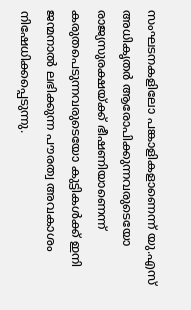സംഘടനകളിലോ പങ്കാളികളാണെന്ന് യു.എസ് അധികൃതർ ആരോപിക്കുന്നവരുടെയോ രാജ്യസുരക്ഷയ്ക്ക് ഭീഷണിയാണെന്ന് കരുതപെടുന്നവരുടെയോ കുട്ടികൾക്ക് ഇനി ജന്മനാൽ ലഭിക്കുന്ന പൗരത്വ അവകാശം നിഷേധിക്കപ്പെടുന്നു.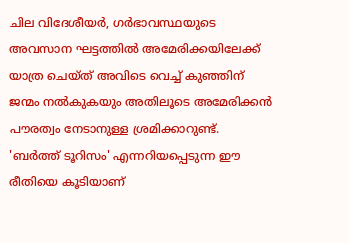ചില വിദേശീയർ, ഗർഭാവസ്ഥയുടെ അവസാന ഘട്ടത്തിൽ അമേരിക്കയിലേക്ക് യാത്ര ചെയ്ത് അവിടെ വെച്ച് കുഞ്ഞിന് ജന്മം നൽകുകയും അതിലൂടെ അമേരിക്കൻ പൗരത്വം നേടാനുള്ള ശ്രമിക്കാറുണ്ട്. 'ബർത്ത് ടൂറിസം' എന്നറിയപ്പെടുന്ന ഈ രീതിയെ കൂടിയാണ്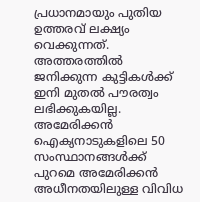പ്രധാനമായും പുതിയ ഉത്തരവ് ലക്ഷ്യം വെക്കുന്നത്. അത്തരത്തിൽ ജനിക്കുന്ന കുട്ടികൾക്ക് ഇനി മുതൽ പൗരത്വം ലഭിക്കുകയില്ല. അമേരിക്കൻ ഐക്യനാടുകളിലെ 50 സംസ്ഥാനങ്ങൾക്ക് പുറമെ അമേരിക്കൻ അധീനതയിലുള്ള വിവിധ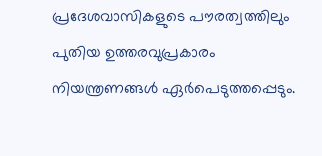പ്രദേശവാസികളുടെ പൗരത്വത്തിലും പുതിയ ഉത്തരവുപ്രകാരം നിയന്ത്രണങ്ങൾ ഏർപെടുത്തപ്പെടും.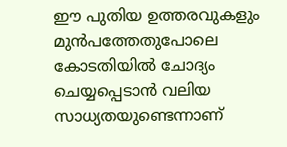ഈ പുതിയ ഉത്തരവുകളും മുൻപത്തേതുപോലെ കോടതിയിൽ ചോദ്യം ചെയ്യപ്പെടാൻ വലിയ സാധ്യതയുണ്ടെന്നാണ്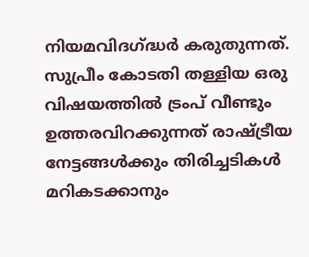നിയമവിദഗ്ദ്ധർ കരുതുന്നത്. സുപ്രീം കോടതി തള്ളിയ ഒരു വിഷയത്തിൽ ട്രംപ് വീണ്ടും ഉത്തരവിറക്കുന്നത് രാഷ്ട്രീയ നേട്ടങ്ങൾക്കും തിരിച്ചടികൾ മറികടക്കാനും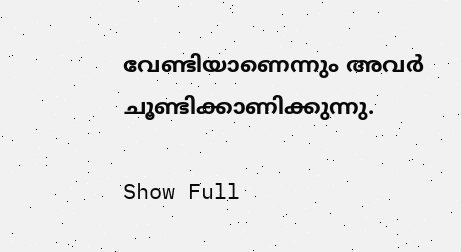വേണ്ടിയാണെന്നും അവർ ചൂണ്ടിക്കാണിക്കുന്നു.

Show Full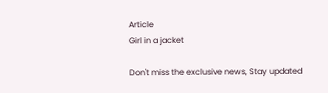Article
Girl in a jacket

Don't miss the exclusive news, Stay updated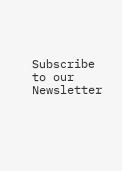Subscribe to our Newsletter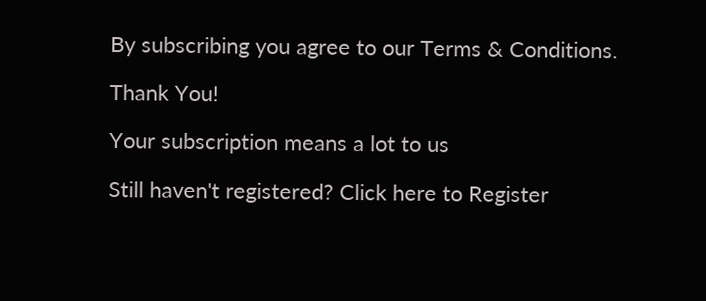By subscribing you agree to our Terms & Conditions.

Thank You!

Your subscription means a lot to us

Still haven't registered? Click here to Register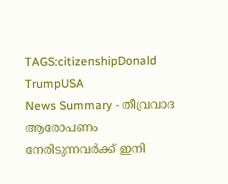TAGS:citizenshipDonald TrumpUSA
News Summary - തീവ്രവാദ ആരോപണം നേരിടുന്നവർക്ക് ഇനി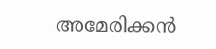അമേരിക്കൻ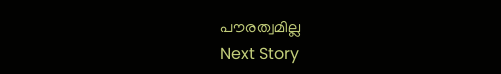പൗരത്വമില്ല
Next Story